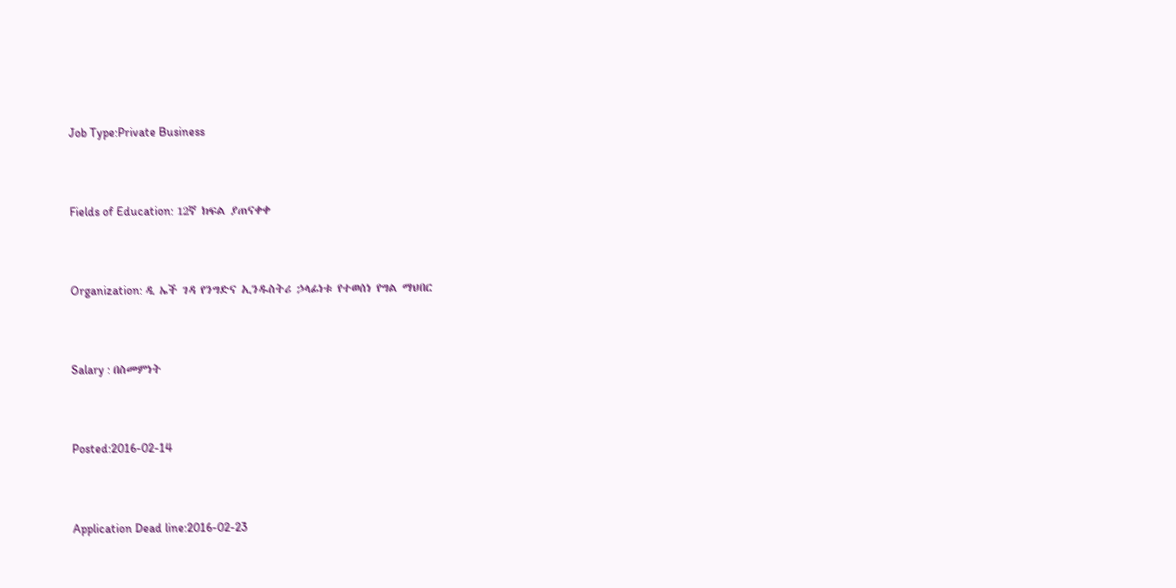Job Type:Private Business



Fields of Education: 12ኛ ክፍል ያጠናቀቀ



Organization: ዲ ኤች ገዳ የንግድና ኢንዱስትሪ ኃላፊነቱ የተወሰነ የግል ማህበር



Salary : በስመምነት



Posted:2016-02-14



Application Dead line:2016-02-23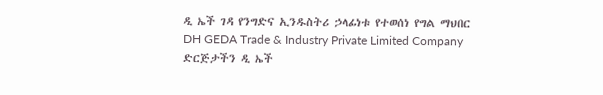ዲ ኤች ገዳ የንግድና ኢንዱስትሪ ኃላፊነቱ የተወሰነ የግል ማህበር
DH GEDA Trade & Industry Private Limited Company
ድርጅታችን ዲ ኤች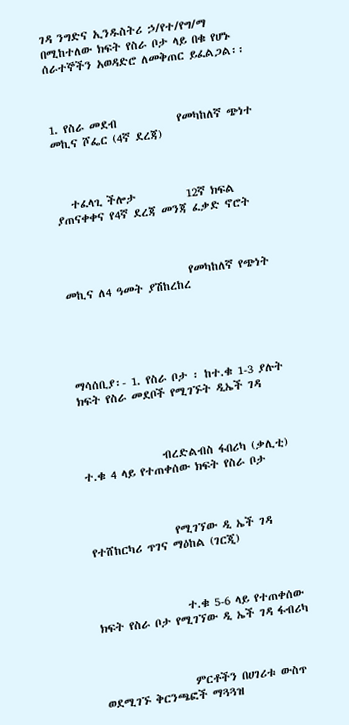ገዳ ንግድና ኢንዱስትሪ ኃ/የተ/የግ/ማ በሚከተለው ክፍት የስራ ቦታ ላይ በቁ የሆኑ ሰራተኞችን አወዳድሮ ለመቅጠር ይፈልጋል፡፡



1. የስራ መደብ            የመካከለኛ ጭነተ መኪና ሾፌር (4ኛ ደረጃ)



   ተፈላጊ ችሎታ          12ኛ ክፍል ያጠናቀቀና የ4ኛ ደረጃ መንጃ ፈቃድ ኖሮት



                         የመካከለኛ የጭነት መኪና ለ4 ዓመት ያሽከረከረ





ማሳሰቢያ፡- 1. የስራ ቦታ ፡ ከተ.ቁ 1-3 ያሉት ክፍት የስራ መደቦች የሚገኙት ዲኤች ገዳ



                ብረድልብስ ፋበሪካ (ቃሊቲ) ተ.ቁ 4 ላይ የተጠቀሰው ክፍት የስራ ቦታ



                 የሚገኘው ዲ ኤች ገዳ የተሸከርካሪ ጥገና ማዕከል (ገርጂ)



                  ተ.ቁ 5-6 ላይ የተጠቀሰው ክፍት የስራ ቦታ የሚገኘው ዲ ኤች ገዳ ፋብሪካ



                  ምርቶችን በሀገሪቱ ውስጥ ወደሚገኙ ቅርንጫፎች ማጓጓዝ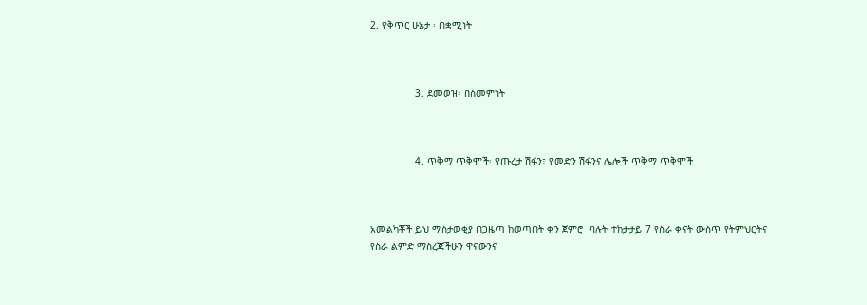2. የቅጥር ሁኔታ ፡ በቋሚነት



               3. ደመወዝ፡ በስመምነት



               4. ጥቅማ ጥቅሞች፡ የጡረታ ሽፋን፣ የመድን ሽፋንና ሌሎች ጥቅማ ጥቅሞች



አመልካቾች ይህ ማስታወቂያ በጋዜጣ ከወጣበት ቀን ጀምሮ  ባሉት ተከታታይ 7 የስራ ቀናት ውስጥ የትምህርትና የስራ ልምድ ማስረጃችሁን ዋናውንና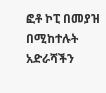ፎቶ ኮፒ በመያዝ በሚከተሉት አድራሻችን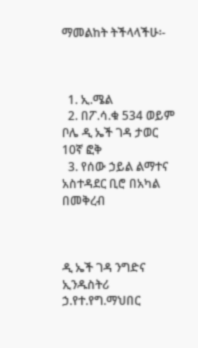ማመልከት ትችላላችሁ፡-



  1. ኢ.ሜል
  2. በፖ.ሳ.ቁ 534 ወይም ቦሌ ዲ ኤች ገዳ ታወር 10ኛ ፎቅ
  3. የሰው ኃይል ልማተና አስተዳደር ቢሮ በአካል በመቅረብ



ዲ ኤች ገዳ ንግድና ኢንዱስትሪ ኃ.የተ.የግ.ማህበር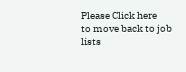Please Click here
to move back to job lists